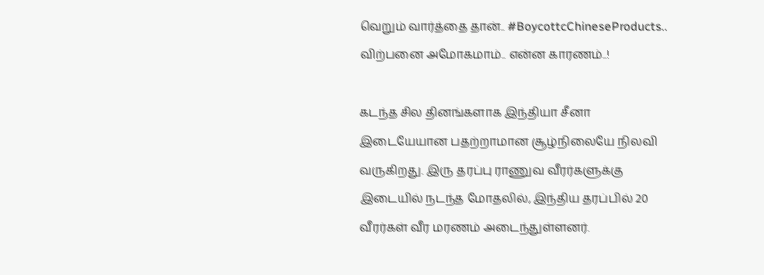வெறும் வார்த்தை தான்.. #BoycottcChineseProducts.. விற்பனை அமோகமாம்.. என்ன காரணம்..!

கடந்த சில தினங்களாக இந்தியா சீனா இடையேயான பதற்றாமான சூழ்நிலையே நிலவி வருகிறது. இரு தரப்பு ராணுவ வீரர்களுக்கு இடையில் நடந்த மோதலில், இந்திய தரப்பில் 20 வீரர்கள் வீர மரணம் அடைந்துள்ளனர்.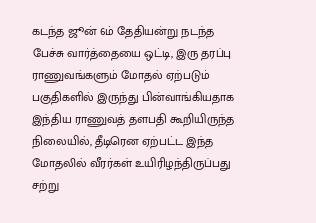கடந்த ஜூன் 6ம் தேதியன்று நடந்த பேச்சு வார்த்தையை ஒட்டி, இரு தரப்பு ராணுவங்களும் மோதல் ஏற்படும் பகுதிகளில் இருந்து பின்வாங்கியதாக இந்திய ராணுவத் தளபதி கூறியிருந்த நிலையில், தீடிரென ஏற்பட்ட இந்த மோதலில் வீரர்கள் உயிரிழந்திருப்பது சற்று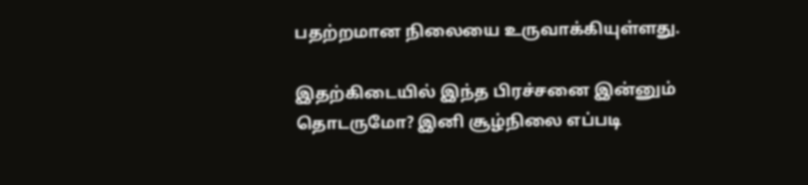பதற்றமான நிலையை உருவாக்கியுள்ளது.

இதற்கிடையில் இந்த பிரச்சனை இன்னும் தொடருமோ? இனி சூழ்நிலை எப்படி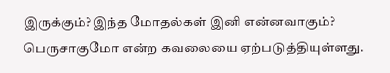இருக்கும்? இந்த மோதல்கள் இனி என்னவாகும்? பெருசாகுமோ என்ற கவலையை ஏற்படுத்தியுள்ளது.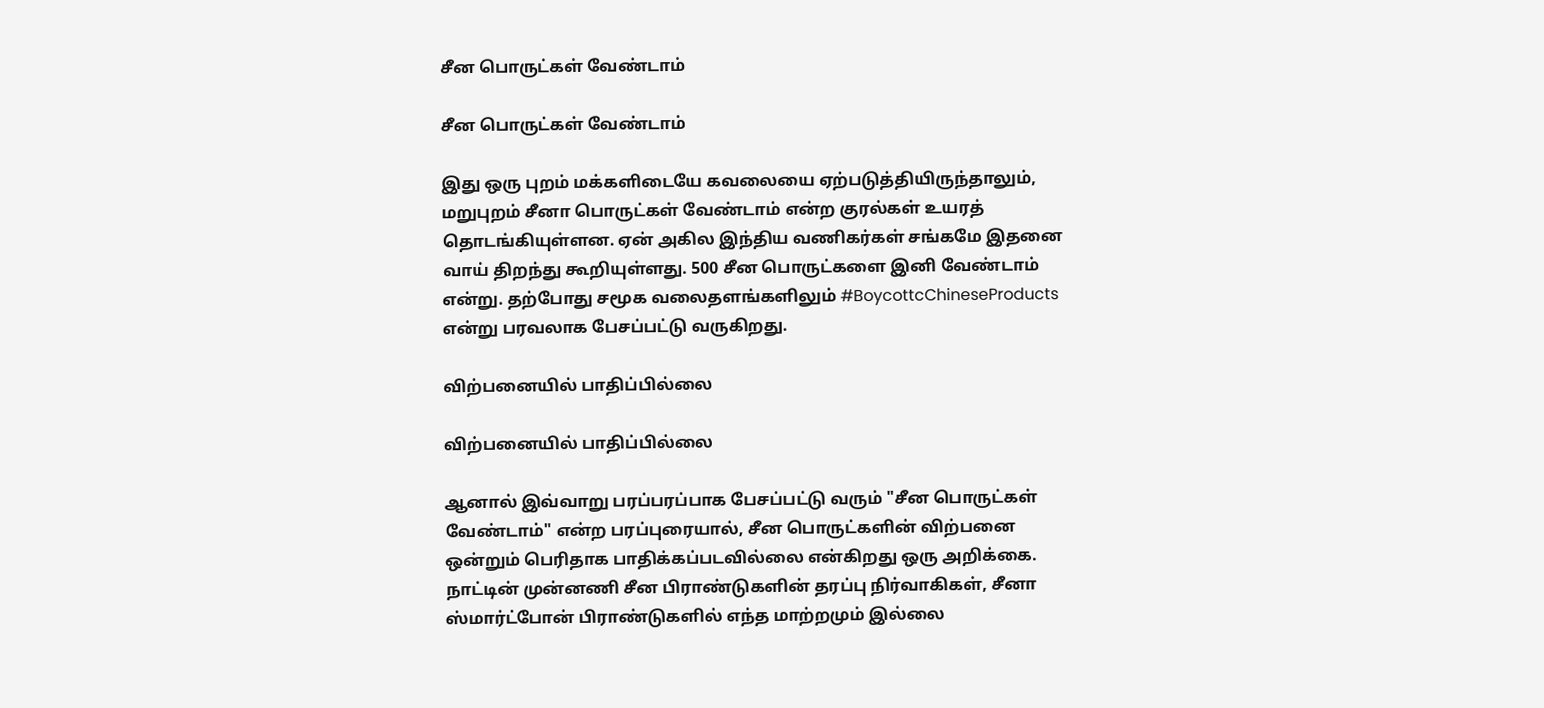சீன பொருட்கள் வேண்டாம்

சீன பொருட்கள் வேண்டாம்

இது ஒரு புறம் மக்களிடையே கவலையை ஏற்படுத்தியிருந்தாலும், மறுபுறம் சீனா பொருட்கள் வேண்டாம் என்ற குரல்கள் உயரத் தொடங்கியுள்ளன. ஏன் அகில இந்திய வணிகர்கள் சங்கமே இதனை வாய் திறந்து கூறியுள்ளது. 500 சீன பொருட்களை இனி வேண்டாம் என்று. தற்போது சமூக வலைதளங்களிலும் #BoycottcChineseProducts என்று பரவலாக பேசப்பட்டு வருகிறது.

விற்பனையில் பாதிப்பில்லை

விற்பனையில் பாதிப்பில்லை

ஆனால் இவ்வாறு பரப்பரப்பாக பேசப்பட்டு வரும் "சீன பொருட்கள் வேண்டாம்" என்ற பரப்புரையால், சீன பொருட்களின் விற்பனை ஒன்றும் பெரிதாக பாதிக்கப்படவில்லை என்கிறது ஒரு அறிக்கை. நாட்டின் முன்னணி சீன பிராண்டுகளின் தரப்பு நிர்வாகிகள், சீனா ஸ்மார்ட்போன் பிராண்டுகளில் எந்த மாற்றமும் இல்லை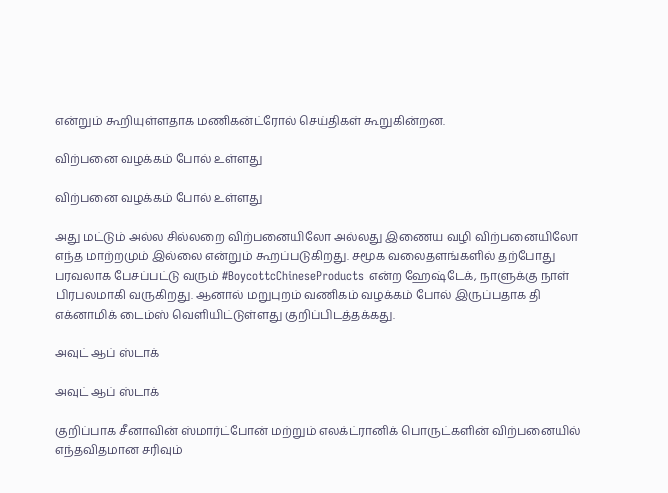என்றும் கூறியுள்ளதாக மணிகன்ட்ரோல் செய்திகள் கூறுகின்றன.

விற்பனை வழக்கம் போல் உள்ளது

விற்பனை வழக்கம் போல் உள்ளது

அது மட்டும் அல்ல சில்லறை விற்பனையிலோ அல்லது இணைய வழி விற்பனையிலோ எந்த மாற்றமும் இல்லை என்றும் கூறப்படுகிறது. சமூக வலைதளங்களில் தற்போது பரவலாக பேசப்பட்டு வரும் #BoycottcChineseProducts என்ற ஹேஷ்டேக், நாளுக்கு நாள் பிரபலமாகி வருகிறது. ஆனால் மறுபுறம் வணிகம் வழக்கம் போல் இருப்பதாக தி எக்னாமிக் டைம்ஸ் வெளியிட்டுள்ளது குறிப்பிடத்தக்கது.

அவுட் ஆப் ஸ்டாக்

அவுட் ஆப் ஸ்டாக்

குறிப்பாக சீனாவின் ஸ்மார்ட்போன் மற்றும் எலக்ட்ரானிக் பொருட்களின் விற்பனையில் எந்தவிதமான சரிவும்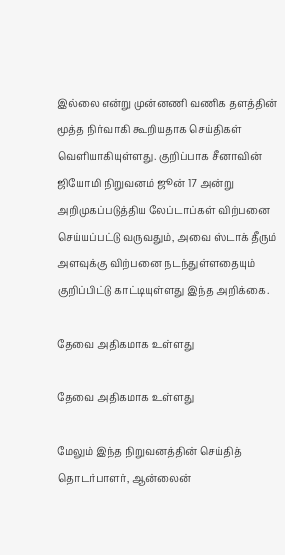இல்லை என்று முன்னணி வணிக தளத்தின் மூத்த நிர்வாகி கூறியதாக செய்திகள் வெளியாகியுள்ளது. குறிப்பாக சீனாவின் ஜியோமி நிறுவனம் ஜூன் 17 அன்று அறிமுகப்படுத்திய லேப்டாப்கள் விற்பனை செய்யப்பட்டு வருவதும், அவை ஸ்டாக் தீரும் அளவுக்கு விற்பனை நடந்துள்ளதையும் குறிப்பிட்டு காட்டியுள்ளது இந்த அறிக்கை.

தேவை அதிகமாக உள்ளது

தேவை அதிகமாக உள்ளது

மேலும் இந்த நிறுவனத்தின் செய்தித் தொடர்பாளர், ஆன்லைன்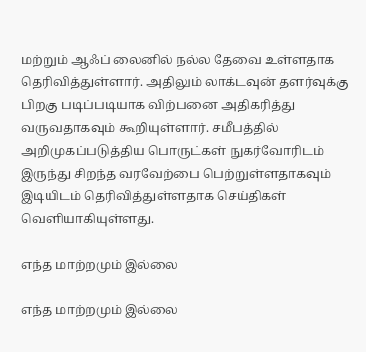மற்றும் ஆஃப் லைனில் நல்ல தேவை உள்ளதாக தெரிவித்துள்ளார். அதிலும் லாக்டவுன் தளர்வுக்கு பிறகு படிப்படியாக விற்பனை அதிகரித்து வருவதாகவும் கூறியுள்ளார். சமீபத்தில் அறிமுகப்படுத்திய பொருட்கள் நுகர்வோரிடம் இருந்து சிறந்த வரவேற்பை பெற்றுள்ளதாகவும் இடியிடம் தெரிவித்துள்ளதாக செய்திகள் வெளியாகியுள்ளது.

எந்த மாற்றமும் இல்லை

எந்த மாற்றமும் இல்லை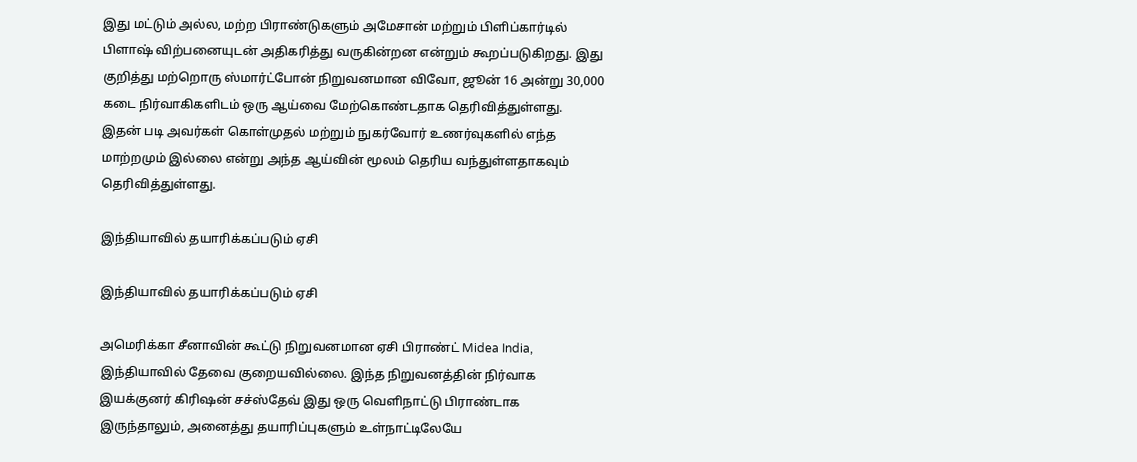இது மட்டும் அல்ல, மற்ற பிராண்டுகளும் அமேசான் மற்றும் பிளிப்கார்டில் பிளாஷ் விற்பனையுடன் அதிகரித்து வருகின்றன என்றும் கூறப்படுகிறது. இது குறித்து மற்றொரு ஸ்மார்ட்போன் நிறுவனமான விவோ, ஜூன் 16 அன்று 30,000 கடை நிர்வாகிகளிடம் ஒரு ஆய்வை மேற்கொண்டதாக தெரிவித்துள்ளது. இதன் படி அவர்கள் கொள்முதல் மற்றும் நுகர்வோர் உணர்வுகளில் எந்த மாற்றமும் இல்லை என்று அந்த ஆய்வின் மூலம் தெரிய வந்துள்ளதாகவும் தெரிவித்துள்ளது.

இந்தியாவில் தயாரிக்கப்படும் ஏசி

இந்தியாவில் தயாரிக்கப்படும் ஏசி

அமெரிக்கா சீனாவின் கூட்டு நிறுவனமான ஏசி பிராண்ட் Midea India, இந்தியாவில் தேவை குறையவில்லை. இந்த நிறுவனத்தின் நிர்வாக இயக்குனர் கிரிஷன் சச்ஸ்தேவ் இது ஒரு வெளிநாட்டு பிராண்டாக இருந்தாலும், அனைத்து தயாரிப்புகளும் உள்நாட்டிலேயே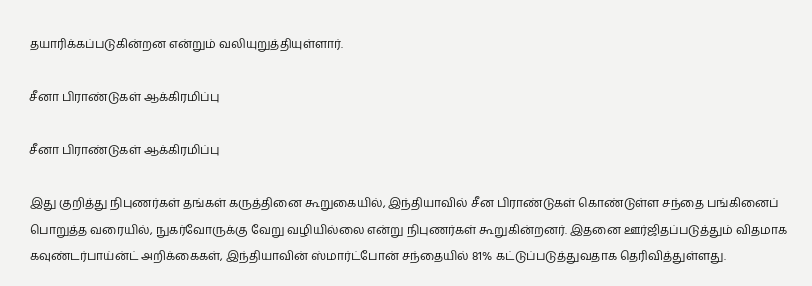தயாரிக்கப்படுகின்றன என்றும் வலியுறுத்தியுள்ளார்.

சீனா பிராண்டுகள் ஆக்கிரமிப்பு

சீனா பிராண்டுகள் ஆக்கிரமிப்பு

இது குறித்து நிபுணர்கள் தங்கள் கருத்தினை கூறுகையில், இந்தியாவில் சீன பிராண்டுகள் கொண்டுள்ள சந்தை பங்கினைப் பொறுத்த வரையில், நுகர்வோருக்கு வேறு வழியில்லை என்று நிபுணர்கள் கூறுகின்றனர். இதனை ஊர்ஜிதப்படுத்தும் விதமாக கவுண்டர்பாய்ன்ட் அறிக்கைகள், இந்தியாவின் ஸ்மார்ட்போன் சந்தையில் 81% கட்டுப்படுத்துவதாக தெரிவித்துள்ளது.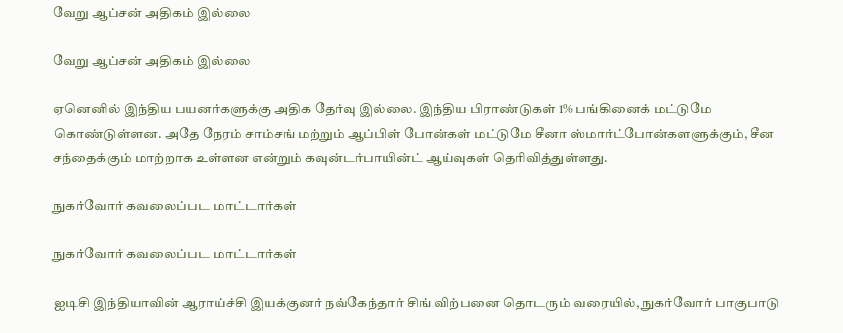வேறு ஆப்சன் அதிகம் இல்லை

வேறு ஆப்சன் அதிகம் இல்லை

ஏனெனில் இந்திய பயனர்களுக்கு அதிக தேர்வு இல்லை. இந்திய பிராண்டுகள் 1% பங்கினைக் மட்டுமே கொண்டுள்ளன. அதே நேரம் சாம்சங் மற்றும் ஆப்பிள் போன்கள் மட்டுமே சீனா ஸ்மார்ட்போன்களளுக்கும், சீன சந்தைக்கும் மாற்றாக உள்ளன என்றும் கவுன்டர்பாயின்ட் ஆய்வுகள் தெரிவித்துள்ளது.

நுகர்வோர் கவலைப்பட மாட்டார்கள்

நுகர்வோர் கவலைப்பட மாட்டார்கள்

ஐடிசி இந்தியாவின் ஆராய்ச்சி இயக்குனர் நவ்கேந்தார் சிங் விற்பனை தொடரும் வரையில், நுகர்வோர் பாகுபாடு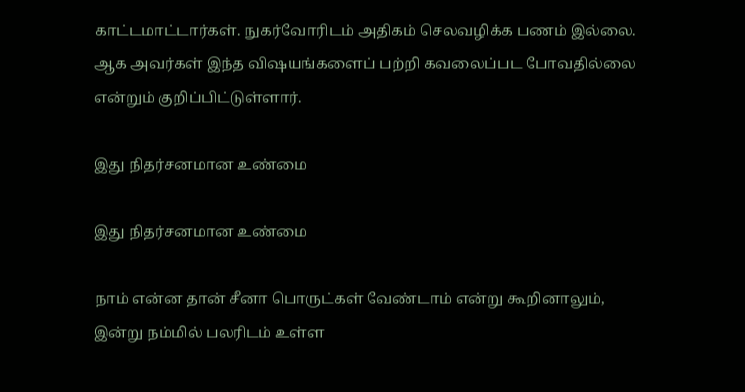காட்டமாட்டார்கள். நுகர்வோரிடம் அதிகம் செலவழிக்க பணம் இல்லை. ஆக அவர்கள் இந்த விஷயங்களைப் பற்றி கவலைப்பட போவதில்லை என்றும் குறிப்பிட்டுள்ளார்.

இது நிதர்சனமான உண்மை

இது நிதர்சனமான உண்மை

நாம் என்ன தான் சீனா பொருட்கள் வேண்டாம் என்று கூறினாலும், இன்று நம்மில் பலரிடம் உள்ள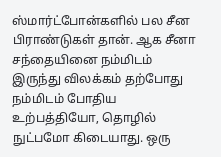ஸ்மார்ட்போன்களில் பல சீன பிராண்டுகள் தான். ஆக சீனா சந்தையினை நம்மிடம் இருந்து விலக்கம் தற்போது நம்மிடம் போதிய உற்பத்தியோ, தொழில் நுட்பமோ கிடையாது. ஒரு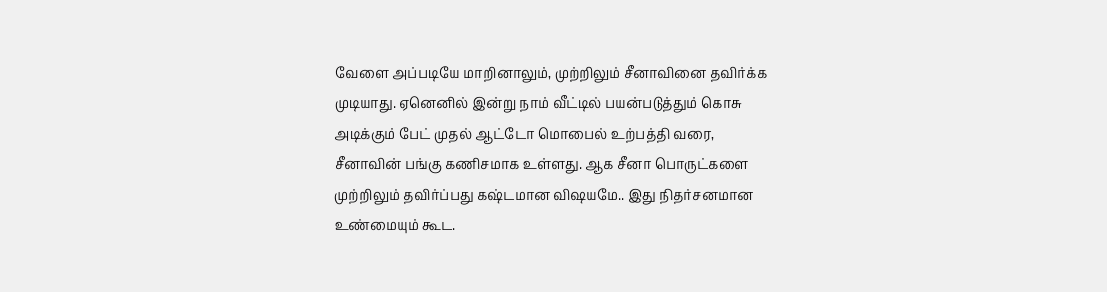வேளை அப்படியே மாறினாலும், முற்றிலும் சீனாவினை தவிர்க்க முடியாது. ஏனெனில் இன்று நாம் வீட்டில் பயன்படுத்தும் கொசு அடிக்கும் பேட் முதல் ஆட்டோ மொபைல் உற்பத்தி வரை, சீனாவின் பங்கு கணிசமாக உள்ளது. ஆக சீனா பொருட்களை முற்றிலும் தவிர்ப்பது கஷ்டமான விஷயமே.. இது நிதர்சனமான உண்மையும் கூட.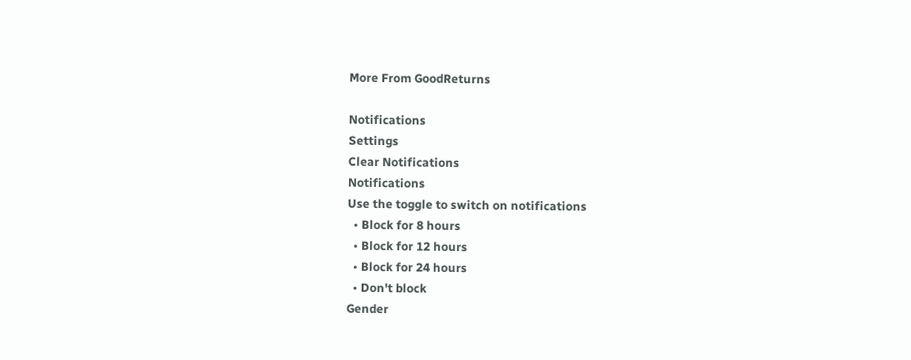More From GoodReturns

Notifications
Settings
Clear Notifications
Notifications
Use the toggle to switch on notifications
  • Block for 8 hours
  • Block for 12 hours
  • Block for 24 hours
  • Don't block
Gender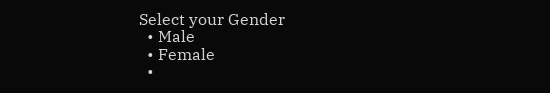Select your Gender
  • Male
  • Female
  •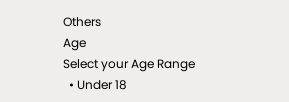Others
Age
Select your Age Range
  • Under 18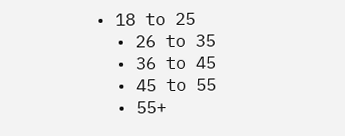• 18 to 25
  • 26 to 35
  • 36 to 45
  • 45 to 55
  • 55+